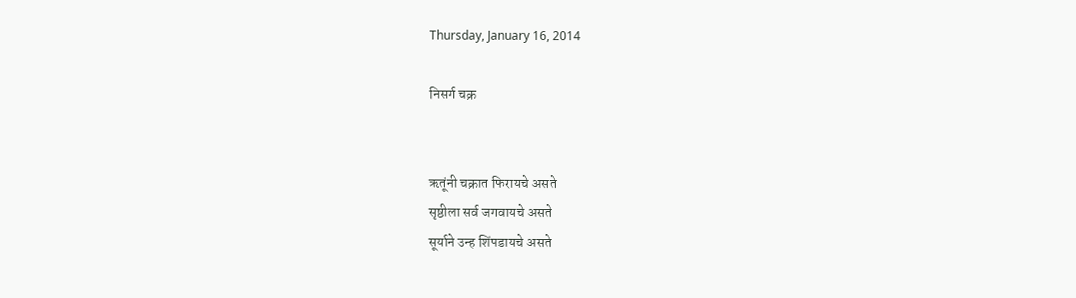Thursday, January 16, 2014

निसर्ग चक्र


ऋतूंनी चक्रात फिरायचे असते
सृष्ठीला सर्व जगवायचे असते
सूर्याने उन्ह शिंपडायचे असते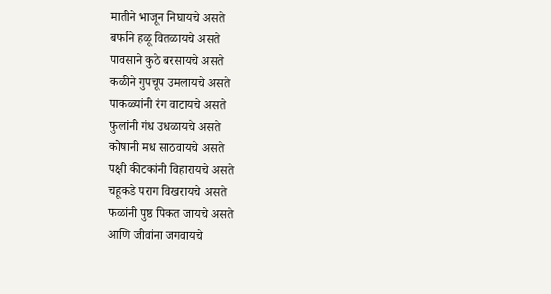मातीने भाजून निघायचे असते
बर्फाने हळू वितळायचे असते
पावसाने कुठे बरसायचे असते
कळीने गुपचूप उमलायचे असते
पाकळ्यांनी रंग वाटायचे असते
फुलांनी गंध उधळायचे असते
कोषानी मध साठवायचे असते
पक्षी कीटकांनी विहारायचे असते
चहूकडे पराग विखरायचे असते
फळांनी पुष्ठ पिकत जायचे असते
आणि जीवांना जगवायचे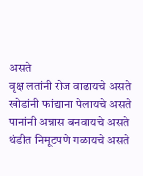असते
वृक्ष लतांनी रोज वाढायचे असते
खोडांनी फांद्याना पेलायचे असते
पानांनी अन्नास बनवायचे असते
थंडीत निमूटपणे गळायचे असते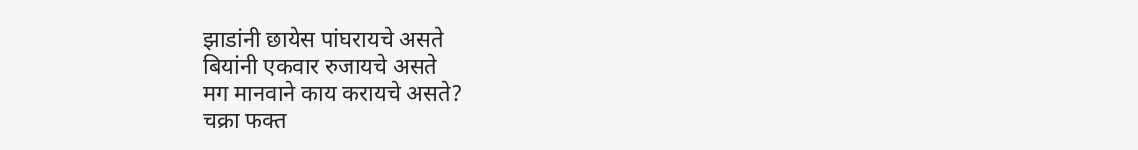झाडांनी छायेस पांघरायचे असते
बियांनी एकवार रुजायचे असते
मग मानवाने काय करायचे असते?
चक्रा फक्त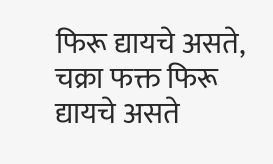फिरू द्यायचे असते, चक्रा फक्त फिरू द्यायचे असते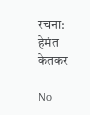रचना: हेमंत केतकर

No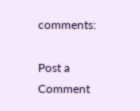comments:

Post a Comment